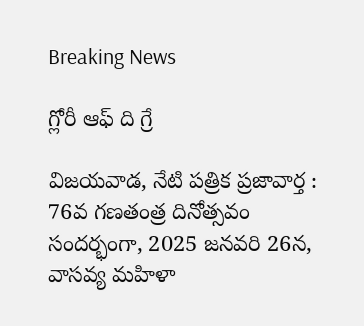Breaking News

గ్లోరీ ఆఫ్ ది గ్రే

విజయవాడ, నేటి పత్రిక ప్రజావార్త :
76వ గణతంత్ర దినోత్సవం సందర్భంగా, 2025 జనవరి 26న, వాసవ్య మహిళా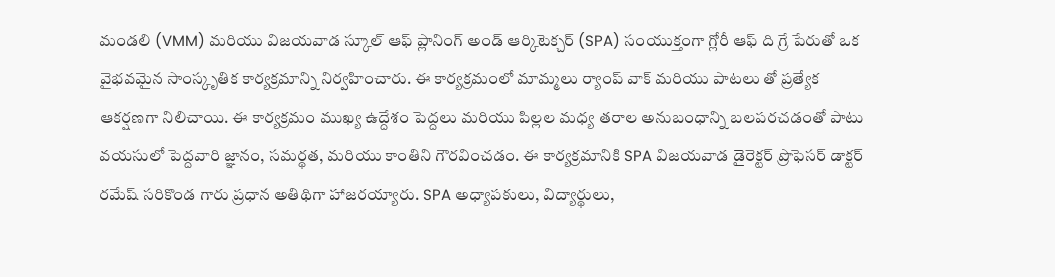మండలి (VMM) మరియు విజయవాడ స్కూల్ ఆఫ్ ప్లానింగ్ అండ్ ఆర్కిటెక్చర్ (SPA) సంయుక్తంగా గ్లోరీ ఆఫ్ ది గ్రే పేరుతో ఒక వైభవమైన సాంస్కృతిక కార్యక్రమాన్ని నిర్వహించారు. ఈ కార్యక్రమంలో మామ్మలు ర్యాంప్ వాక్ మరియు పాటలు తో ప్రత్యేక ఆకర్షణగా నిలిచాయి. ఈ కార్యక్రమం ముఖ్య ఉద్దేశం పెద్దలు మరియు పిల్లల మధ్య తరాల అనుబంధాన్ని బలపరచడంతో పాటు వయసులో పెద్దవారి జ్ఞానం, సమర్థత, మరియు కాంతిని గౌరవించడం. ఈ కార్యక్రమానికి SPA విజయవాడ డైరెక్టర్ ప్రొఫెసర్ డాక్టర్ రమేష్ సరికొండ గారు ప్రధాన అతిథిగా హాజరయ్యారు. SPA అధ్యాపకులు, విద్యార్థులు,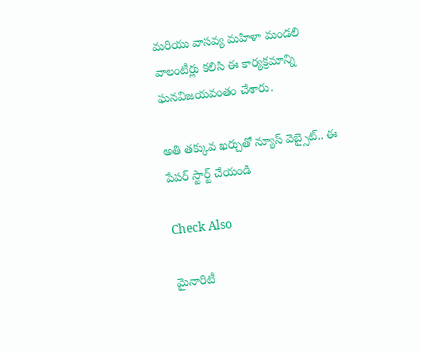మరియు వాసవ్య మహిళా మండలి వాలంటీర్లు కలిసి ఈ కార్యక్రమాన్ని ఘనవిజయవంతం చేశారు.

అతి తక్కువ ఖర్చుతో న్యూస్ వెబ్సైట్.. ఈ పేపర్ స్టార్ట్ చేయండి

Check Also

మైనారిటీ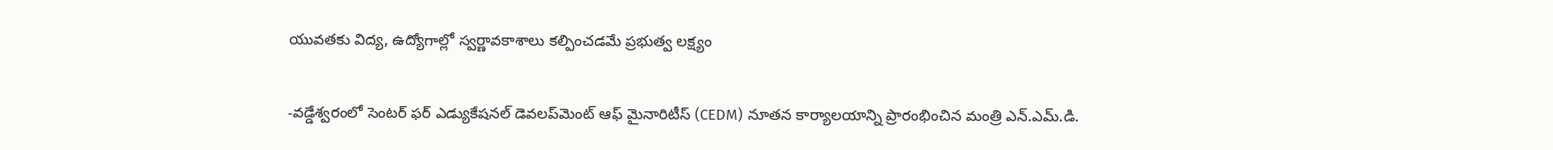యువతకు విద్య, ఉద్యోగాల్లో స్వర్ణావకాశాలు కల్పించడమే ప్రభుత్వ లక్ష్యం

-వడ్డేశ్వరంలో సెంటర్ ఫర్ ఎడ్యుకేషనల్ డెవలప్‌మెంట్ ఆఫ్ మైనారిటీస్ (CEDM) నూతన కార్యాలయాన్ని ప్రారంభించిన మంత్రి ఎన్.ఎమ్.డి.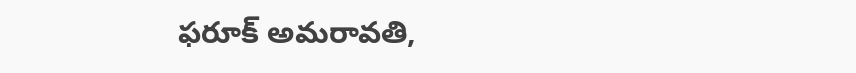ఫరూక్ అమరావతి,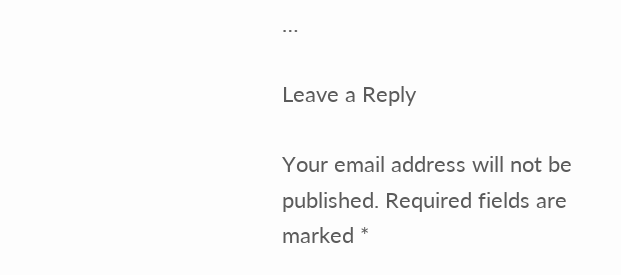…

Leave a Reply

Your email address will not be published. Required fields are marked *